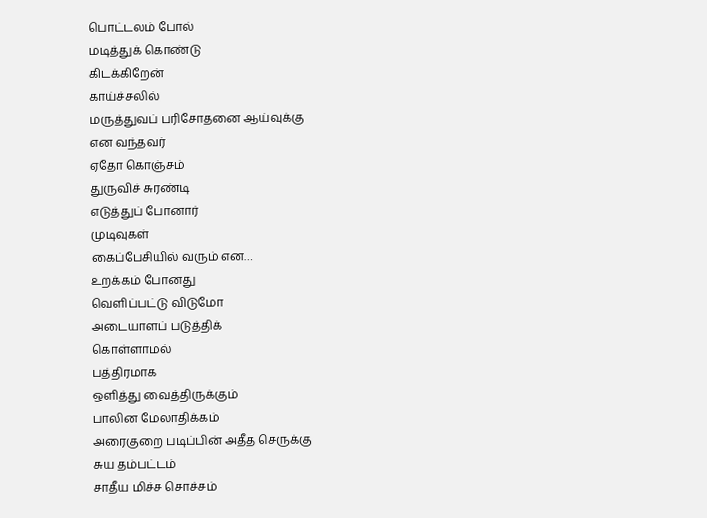பொட்டலம் போல்
மடித்துக் கொண்டு
கிடக்கிறேன்
காய்ச்சலில்
மருத்துவப் பரிசோதனை ஆய்வுக்கு
என வந்தவர்
ஏதோ கொஞ்சம்
துருவிச் சுரண்டி
எடுத்துப் போனார்
முடிவுகள்
கைப்பேசியில் வரும் என…
உறக்கம் போனது
வெளிப்பட்டு விடுமோ
அடையாளப் படுத்திக்
கொள்ளாமல்
பத்திரமாக
ஒளித்து வைத்திருக்கும்
பாலின மேலாதிக்கம்
அரைகுறை படிப்பின் அதீத செருக்கு
சுய தம்பட்டம்
சாதீய மிச்ச சொச்சம்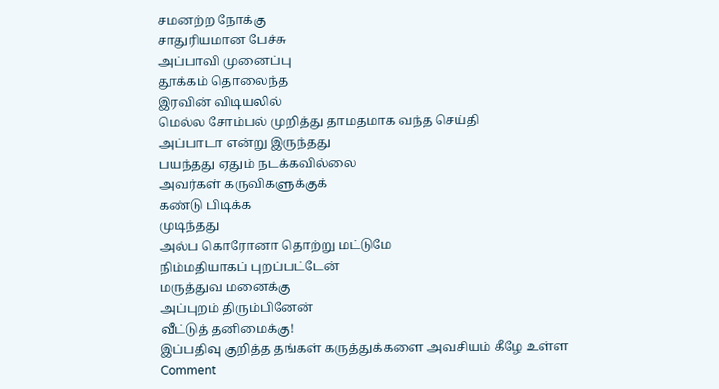சமனற்ற நோக்கு
சாதுரியமான பேச்சு
அப்பாவி முனைப்பு
தூக்கம் தொலைந்த
இரவின் விடியலில்
மெல்ல சோம்பல் முறித்து தாமதமாக வந்த செய்தி
அப்பாடா என்று இருந்தது
பயந்தது ஏதும் நடக்கவில்லை
அவர்கள் கருவிகளுக்குக்
கண்டு பிடிக்க
முடிந்தது
அல்ப கொரோனா தொற்று மட்டுமே
நிம்மதியாகப் புறப்பட்டேன்
மருத்துவ மனைக்கு
அப்புறம் திரும்பினேன்
வீட்டுத் தனிமைக்கு!
இப்பதிவு குறித்த தங்கள் கருத்துக்களை அவசியம் கீழே உள்ள Comment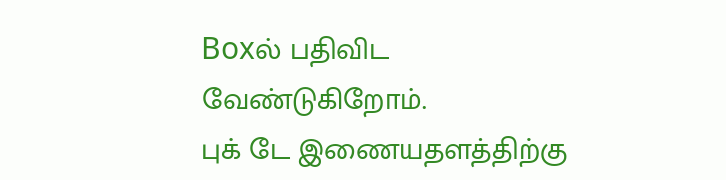Boxல் பதிவிட வேண்டுகிறோம்.
புக் டே இணையதளத்திற்கு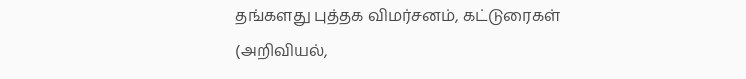தங்களது புத்தக விமர்சனம், கட்டுரைகள் (அறிவியல்,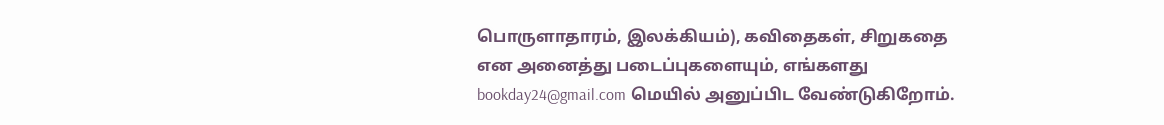பொருளாதாரம், இலக்கியம்), கவிதைகள், சிறுகதை என அனைத்து படைப்புகளையும், எங்களது bookday24@gmail.com மெயில் அனுப்பிட வேண்டுகிறோம்.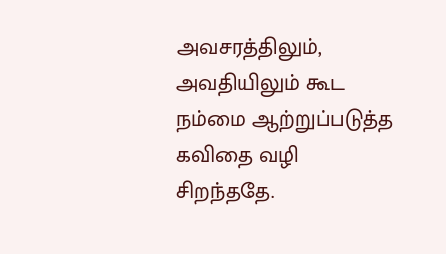அவசரத்திலும், அவதியிலும் கூட நம்மை ஆற்றுப்படுத்த கவிதை வழி சிறந்ததே.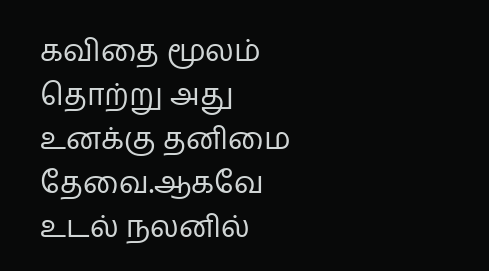கவிதை மூலம் தொற்று அது உனக்கு தனிமை தேவை.ஆகவே உடல் நலனில்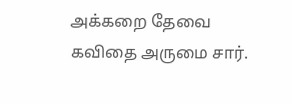அக்கறை தேவை
கவிதை அருமை சார்.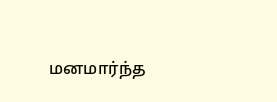மனமார்ந்த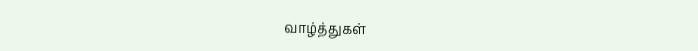வாழ்த்துகள்